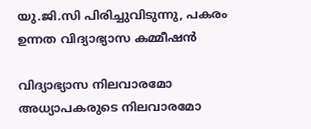യു.ജി.സി പിരിച്ചുവിടുന്നു, പകരം ഉന്നത വിദ്യാഭ്യാസ കമ്മീഷന്‍

വിദ്യാഭ്യാസ നിലവാരമോ അധ്യാപകരുടെ നിലവാരമോ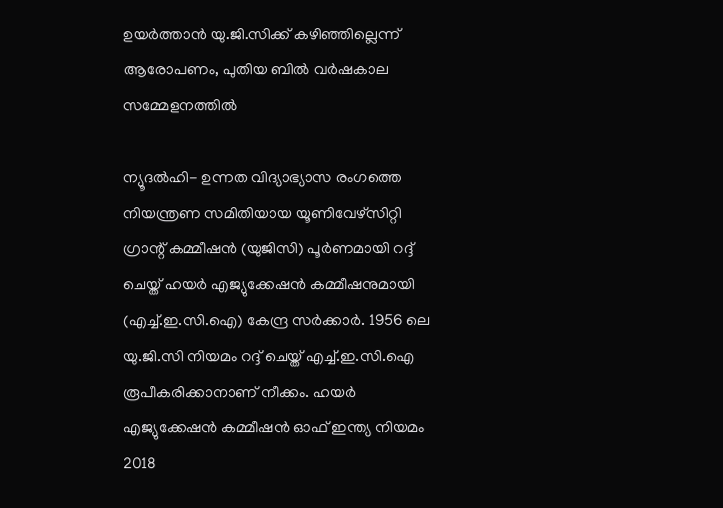ഉയര്‍ത്താന്‍ യു.ജി.സിക്ക് കഴിഞ്ഞില്ലെന്ന് ആരോപണം, പുതിയ ബില്‍ വര്‍ഷകാല സമ്മേളനത്തില്‍

ന്യൂദല്‍ഹി- ഉന്നത വിദ്യാഭ്യാസ രംഗത്തെ നിയന്ത്രണ സമിതിയായ യൂണിവേഴ്‌സിറ്റി ഗ്രാന്റ് കമ്മീഷന്‍ (യുജിസി) പൂര്‍ണമായി റദ്ദ് ചെയ്ത് ഹയര്‍ എജ്യുക്കേഷന്‍ കമ്മീഷനുമായി (എച്ച്.ഇ.സി.ഐ) കേന്ദ്ര സര്‍ക്കാര്‍. 1956 ലെ യു.ജി.സി നിയമം റദ്ദ് ചെയ്ത് എച്ച്.ഇ.സി.ഐ രൂപീകരിക്കാനാണ് നീക്കം. ഹയര്‍ എജ്യുക്കേഷന്‍ കമ്മീഷന്‍ ഓഫ് ഇന്ത്യ നിയമം 2018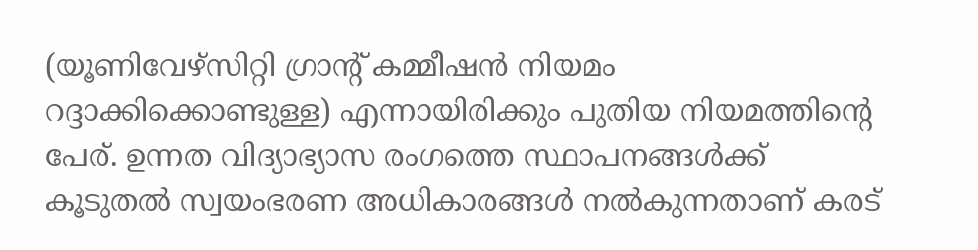(യൂണിവേഴ്‌സിറ്റി ഗ്രാന്റ് കമ്മീഷന്‍ നിയമം റദ്ദാക്കിക്കൊണ്ടുള്ള) എന്നായിരിക്കും പുതിയ നിയമത്തിന്റെ പേര്. ഉന്നത വിദ്യാഭ്യാസ രംഗത്തെ സ്ഥാപനങ്ങള്‍ക്ക് കൂടുതല്‍ സ്വയംഭരണ അധികാരങ്ങള്‍ നല്‍കുന്നതാണ് കരട്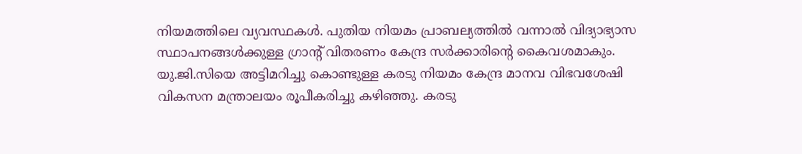നിയമത്തിലെ വ്യവസ്ഥകള്‍. പുതിയ നിയമം പ്രാബല്യത്തില്‍ വന്നാല്‍ വിദ്യാഭ്യാസ സ്ഥാപനങ്ങള്‍ക്കുള്ള ഗ്രാന്റ് വിതരണം കേന്ദ്ര സര്‍ക്കാരിന്റെ കൈവശമാകും.
യു.ജി.സിയെ അട്ടിമറിച്ചു കൊണ്ടുള്ള കരടു നിയമം കേന്ദ്ര മാനവ വിഭവശേഷി വികസന മന്ത്രാലയം രൂപീകരിച്ചു കഴിഞ്ഞു. കരടു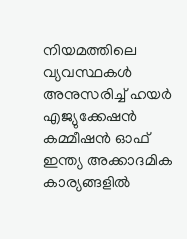നിയമത്തിലെ വ്യവസ്ഥകള്‍ അനുസരിച്ച് ഹയര്‍ എജ്യുക്കേഷന്‍ കമ്മീഷന്‍ ഓഫ് ഇന്ത്യ അക്കാദമിക കാര്യങ്ങളില്‍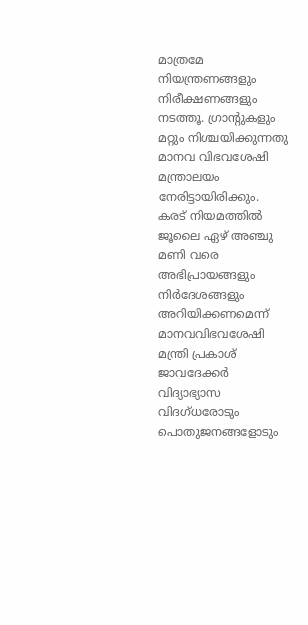മാത്രമേ നിയന്ത്രണങ്ങളും നിരീക്ഷണങ്ങളും നടത്തൂ. ഗ്രാന്റുകളും മറ്റും നിശ്ചയിക്കുന്നതു മാനവ വിഭവശേഷി മന്ത്രാലയം നേരിട്ടായിരിക്കും. കരട് നിയമത്തില്‍ ജൂലൈ ഏഴ് അഞ്ചു മണി വരെ അഭിപ്രായങ്ങളും നിര്‍ദേശങ്ങളും അറിയിക്കണമെന്ന് മാനവവിഭവശേഷി മന്ത്രി പ്രകാശ് ജാവദേക്കര്‍ വിദ്യാഭ്യാസ വിദഗ്ധരോടും പൊതുജനങ്ങളോടും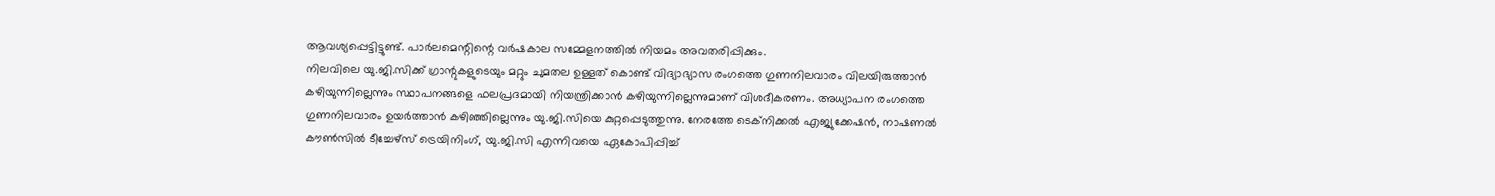ആവശ്യപ്പെട്ടിട്ടുണ്ട്. പാര്‍ലമെന്റിന്റെ വര്‍ഷകാല സമ്മേളനത്തില്‍ നിയമം അവതരിപ്പിക്കും.
നിലവിലെ യു.ജി.സിക്ക് ഗ്രാന്റുകളുടെയും മറ്റും ചുമതല ഉള്ളത് കൊണ്ട് വിദ്യാഭ്യാസ രംഗത്തെ ഗുണനിലവാരം വിലയിരുത്താന്‍ കഴിയുന്നില്ലെന്നും സ്ഥാപനങ്ങളെ ഫലപ്രദമായി നിയന്ത്രിക്കാന്‍ കഴിയുന്നില്ലെന്നുമാണ് വിശദീകരണം. അധ്യാപന രംഗത്തെ ഗുണനിലവാരം ഉയര്‍ത്താന്‍ കഴിഞ്ഞില്ലെന്നും യു.ജി.സിയെ കുറ്റപ്പെടുത്തുന്നു. നേരത്തേ ടെക്‌നിക്കല്‍ എജ്യുക്കേഷന്‍, നാഷണല്‍ കൗണ്‍സില്‍ ടീച്ചേഴ്‌സ് ട്രെയിനിംഗ്, യു.ജി.സി എന്നിവയെ ഏകോപിപ്പിച്ച്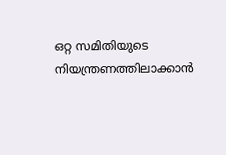ഒറ്റ സമിതിയുടെ നിയന്ത്രണത്തിലാക്കാന്‍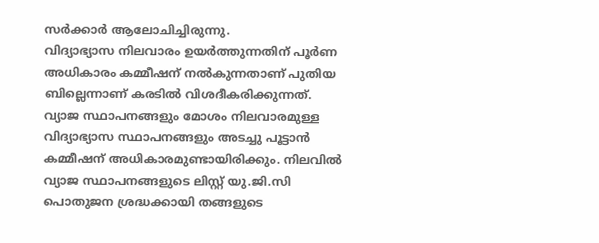സര്‍ക്കാര്‍ ആലോചിച്ചിരുന്നു.
വിദ്യാഭ്യാസ നിലവാരം ഉയര്‍ത്തുന്നതിന് പൂര്‍ണ അധികാരം കമ്മീഷന് നല്‍കുന്നതാണ് പുതിയ ബില്ലെന്നാണ് കരടില്‍ വിശദീകരിക്കുന്നത്. വ്യാജ സ്ഥാപനങ്ങളും മോശം നിലവാരമുള്ള വിദ്യാഭ്യാസ സ്ഥാപനങ്ങളും അടച്ചു പൂട്ടാന്‍ കമ്മീഷന് അധികാരമുണ്ടായിരിക്കും. നിലവില്‍ വ്യാജ സ്ഥാപനങ്ങളുടെ ലിസ്റ്റ് യു.ജി.സി പൊതുജന ശ്രദ്ധക്കായി തങ്ങളുടെ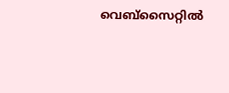വെബ്‌സൈറ്റില്‍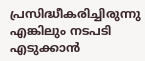പ്രസിദ്ധീകരിച്ചിരുന്നു എങ്കിലും നടപടി എടുക്കാന്‍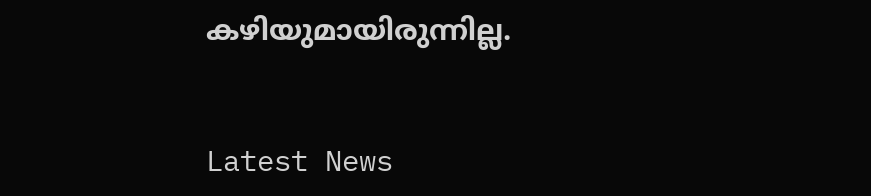കഴിയുമായിരുന്നില്ല.


Latest News